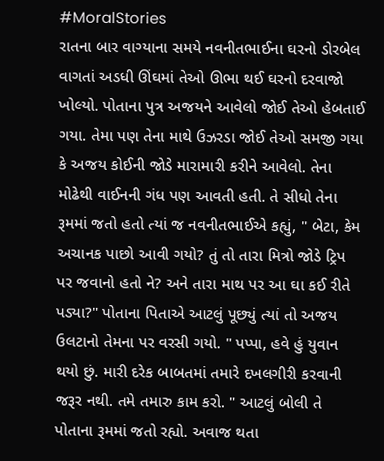#MoralStories
રાતના બાર વાગ્યાના સમયે નવનીતભાઈના ઘરનો ડોરબેલ વાગતાં અડધી ઊંઘમાં તેઓ ઊભા થઈ ઘરનો દરવાજો ખોલ્યો. પોતાના પુત્ર અજયને આવેલો જોઈ તેઓ હેબતાઈ ગયા. તેમા પણ તેના માથે ઉઝરડા જોઈ તેઓ સમજી ગયા કે અજય કોઈની જોડે મારામારી કરીને આવેલો. તેના મોઢેથી વાઈનની ગંધ પણ આવતી હતી. તે સીધો તેના રૂમમાં જતો હતો ત્યાં જ નવનીતભાઈએ કહ્યું, " બેટા, કેમ અચાનક પાછો આવી ગયો? તું તો તારા મિત્રો જોડે ટ્રિપ પર જવાનો હતો ને? અને તારા માથ પર આ ઘા કઈ રીતે પડ્યા?" પોતાના પિતાએ આટલું પૂછ્યું ત્યાં તો અજય ઉલટાનો તેમના પર વરસી ગયો. " પપ્પા, હવે હું યુવાન થયો છું. મારી દરેક બાબતમાં તમારે દખલગીરી કરવાની જરૂર નથી. તમે તમારુ કામ કરો. " આટલું બોલી તે પોતાના રૂમમાં જતો રહ્યો. અવાજ થતા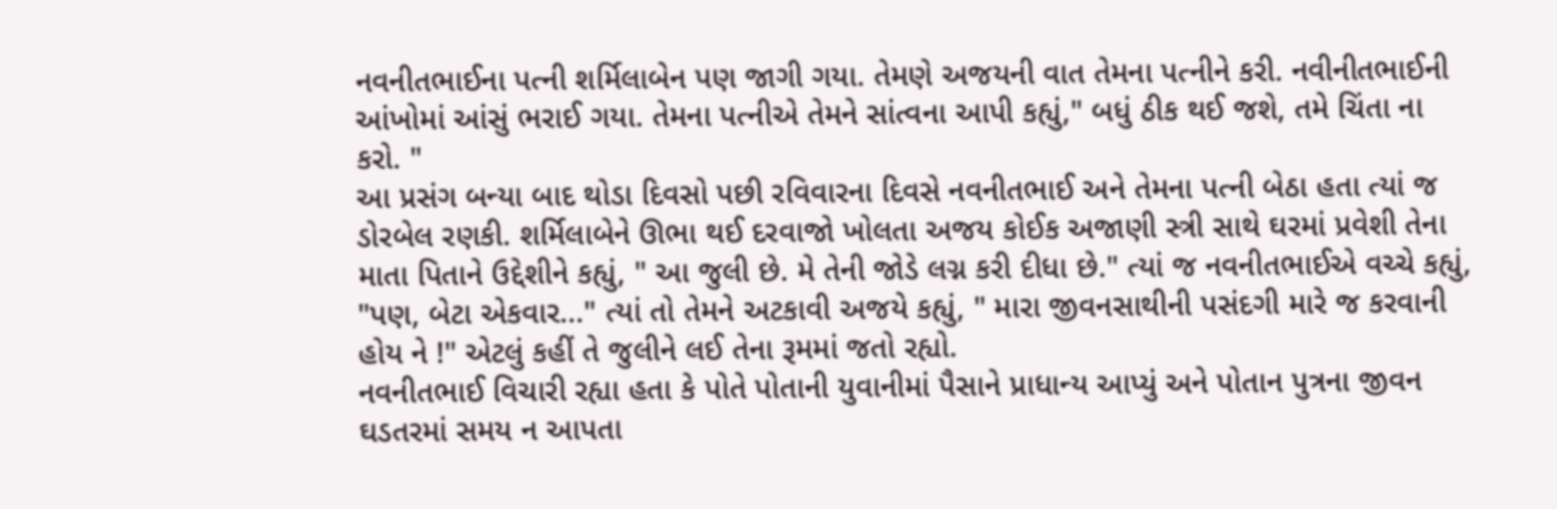નવનીતભાઈના પત્ની શર્મિલાબેન પણ જાગી ગયા. તેમણે અજયની વાત તેમના પત્નીને કરી. નવીનીતભાઈની આંખોમાં આંસું ભરાઈ ગયા. તેમના પત્નીએ તેમને સાંત્વના આપી કહ્યું," બધું ઠીક થઈ જશે, તમે ચિંતા ના કરો. "
આ પ્રસંગ બન્યા બાદ થોડા દિવસો પછી રવિવારના દિવસે નવનીતભાઈ અને તેમના પત્ની બેઠા હતા ત્યાં જ ડોરબેલ રણકી. શર્મિલાબેને ઊભા થઈ દરવાજો ખોલતા અજય કોઈક અજાણી સ્ત્રી સાથે ઘરમાં પ્રવેશી તેના માતા પિતાને ઉદ્દેશીને કહ્યું, " આ જુલી છે. મે તેની જોડે લગ્ન કરી દીધા છે." ત્યાં જ નવનીતભાઈએ વચ્ચે કહ્યું, "પણ, બેટા એકવાર..." ત્યાં તો તેમને અટકાવી અજયે કહ્યું, " મારા જીવનસાથીની પસંદગી મારે જ કરવાની હોય ને !" એટલું કહીં તે જુલીને લઈ તેના રૂમમાં જતો રહ્યો.
નવનીતભાઈ વિચારી રહ્યા હતા કે પોતે પોતાની યુવાનીમાં પૈસાને પ્રાધાન્ય આપ્યું અને પોતાન પુત્રના જીવન ઘડતરમાં સમય ન આપતા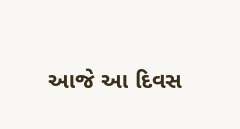આજે આ દિવસ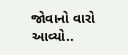જોવાનો વારો આવ્યો..